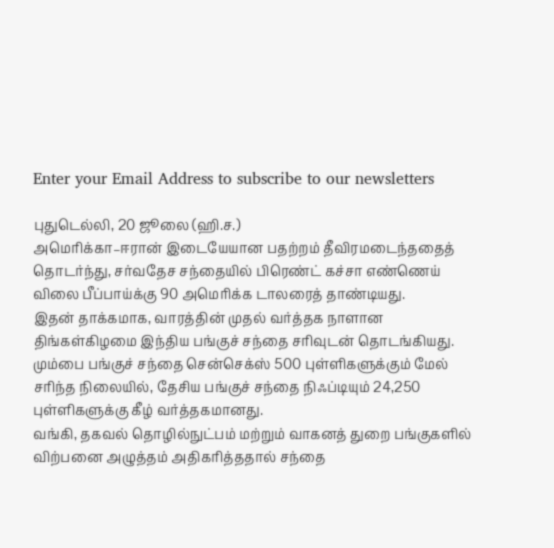Enter your Email Address to subscribe to our newsletters

புதுடெல்லி, 20 ஜூலை (ஹி.ச.)
அமெரிக்கா–ஈரான் இடையேயான பதற்றம் தீவிரமடைந்ததைத் தொடர்ந்து, சர்வதேச சந்தையில் பிரெண்ட் கச்சா எண்ணெய் விலை பீப்பாய்க்கு 90 அமெரிக்க டாலரைத் தாண்டியது.
இதன் தாக்கமாக, வாரத்தின் முதல் வர்த்தக நாளான திங்கள்கிழமை இந்திய பங்குச் சந்தை சரிவுடன் தொடங்கியது.
மும்பை பங்குச் சந்தை சென்செக்ஸ் 500 புள்ளிகளுக்கும் மேல் சரிந்த நிலையில், தேசிய பங்குச் சந்தை நிஃப்டியும் 24,250 புள்ளிகளுக்கு கீழ் வர்த்தகமானது.
வங்கி, தகவல் தொழில்நுட்பம் மற்றும் வாகனத் துறை பங்குகளில் விற்பனை அழுத்தம் அதிகரித்ததால் சந்தை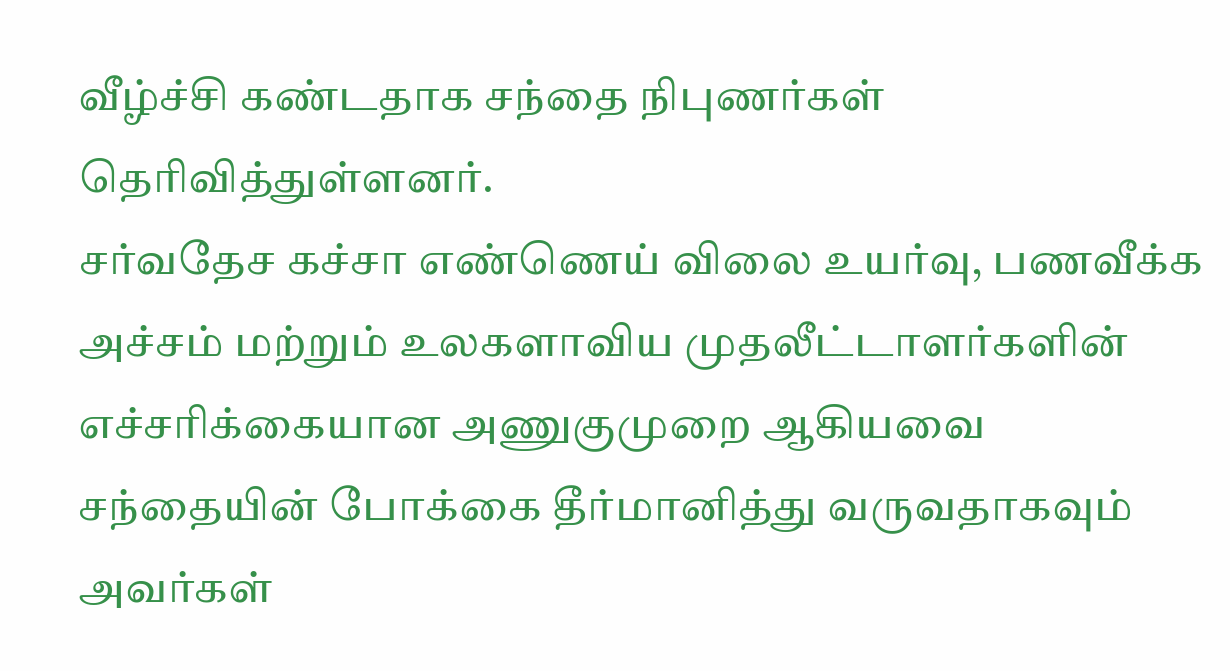வீழ்ச்சி கண்டதாக சந்தை நிபுணர்கள் தெரிவித்துள்ளனர்.
சர்வதேச கச்சா எண்ணெய் விலை உயர்வு, பணவீக்க அச்சம் மற்றும் உலகளாவிய முதலீட்டாளர்களின் எச்சரிக்கையான அணுகுமுறை ஆகியவை சந்தையின் போக்கை தீர்மானித்து வருவதாகவும் அவர்கள்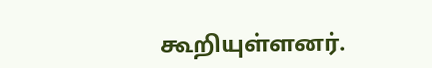கூறியுள்ளனர்.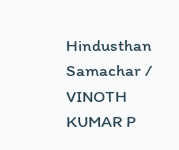Hindusthan Samachar / VINOTH KUMAR P